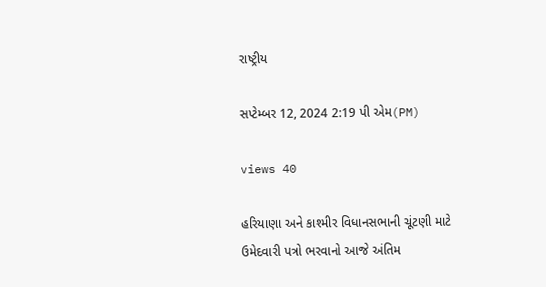રાષ્ટ્રીય

સપ્ટેમ્બર 12, 2024 2:19 પી એમ(PM)

views 40

હરિયાણા અને કાશ્મીર વિધાનસભાની ચૂંટણી માટે ઉમેદવારી પત્રો ભરવાનો આજે અંતિમ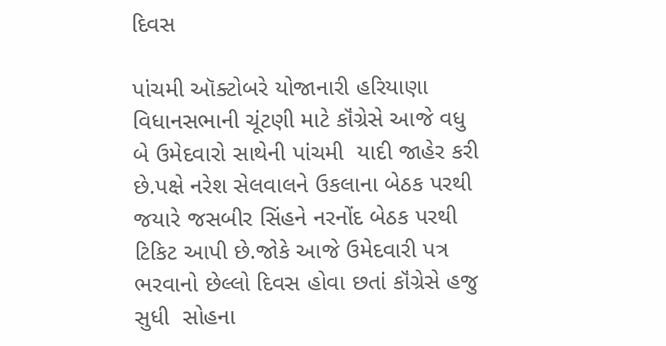દિવસ

પાંચમી ઑક્ટોબરે યોજાનારી હરિયાણા વિધાનસભાની ચૂંટણી માટે કૉંગ્રેસે આજે વધુ  બે ઉમેદવારો સાથેની પાંચમી  યાદી જાહેર કરી છે.પક્ષે નરેશ સેલવાલને ઉકલાના બેઠક પરથી જયારે જસબીર સિંહને નરનોંદ બેઠક પરથી ટિકિટ આપી છે.જોકે આજે ઉમેદવારી પત્ર ભરવાનો છેલ્લો દિવસ હોવા છતાં કૉંગ્રેસે હજુ સુધી  સોહના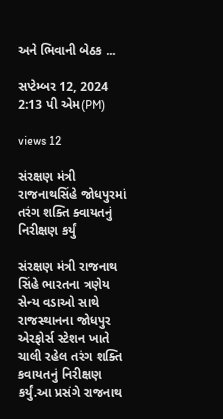અને ભિવાની બેઠક ...

સપ્ટેમ્બર 12, 2024 2:13 પી એમ(PM)

views 12

સંરક્ષણ મંત્રી રાજનાથસિંહે જોધપુરમાં તરંગ શક્તિ ક્વાયતનું નિરીક્ષણ કર્યું

સંરક્ષણ મંત્રી રાજનાથ સિંહે ભારતના ત્રણેય સેન્ય વડાઓ સાથે રાજસ્થાનના જોધપુર એરફોર્સ સ્ટેશન ખાતે ચાલી રહેલ તરંગ શક્તિ કવાયતનું નિરીક્ષણ કર્યું.આ પ્રસંગે રાજનાથ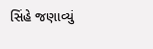સિંહે જણાવ્યું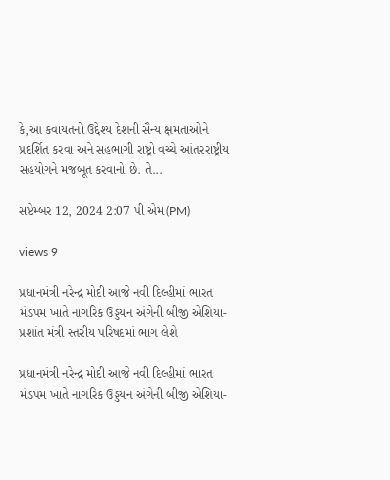કે,આ કવાયતનો ઉદ્દેશ્ય દેશની સૈન્ય ક્ષમતાઓને પ્રદર્શિત કરવા અને સહભાગી રાષ્ટ્રો વચ્ચે આંતરરાષ્ટ્રીય સહયોગને મજબૂત કરવાનો છે. તે...

સપ્ટેમ્બર 12, 2024 2:07 પી એમ(PM)

views 9

પ્રધાનમંત્રી નરેન્દ્ર મોદી આજે નવી દિલ્હીમાં ભારત મંડપમ ખાતે નાગરિક ઉડ્ડયન અંગેની બીજી એશિયા-પ્રશાંત મંત્રી સ્તરીય પરિષદમાં ભાગ લેશે

પ્રધાનમંત્રી નરેન્દ્ર મોદી આજે નવી દિલ્હીમાં ભારત મંડપમ ખાતે નાગરિક ઉડ્ડયન અંગેની બીજી એશિયા-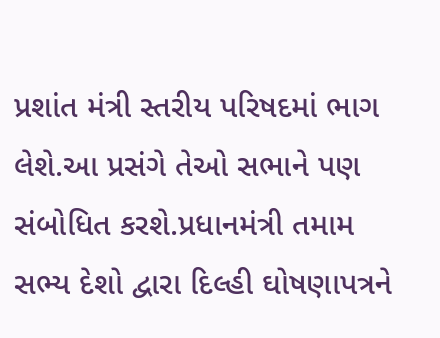પ્રશાંત મંત્રી સ્તરીય પરિષદમાં ભાગ લેશે.આ પ્રસંગે તેઓ સભાને પણ સંબોધિત કરશે.પ્રધાનમંત્રી તમામ સભ્ય દેશો દ્વારા દિલ્હી ઘોષણાપત્રને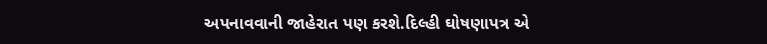અપનાવવાની જાહેરાત પણ કરશે.દિલ્હી ઘોષણાપત્ર એ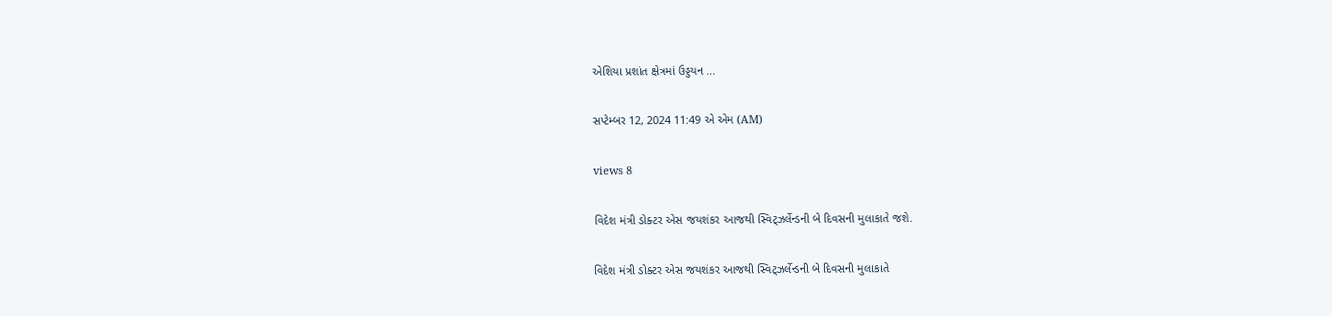એશિયા પ્રશાંત ક્ષેત્રમાં ઉડ્ડયન ...

સપ્ટેમ્બર 12, 2024 11:49 એ એમ (AM)

views 8

વિદેશ મંત્રી ડોક્ટર એસ જયશંકર આજથી સ્વિટ્ઝર્લેન્ડની બે દિવસની મુલાકાતે જશે.

વિદેશ મંત્રી ડોક્ટર એસ જયશંકર આજથી સ્વિટ્ઝર્લેન્ડની બે દિવસની મુલાકાતે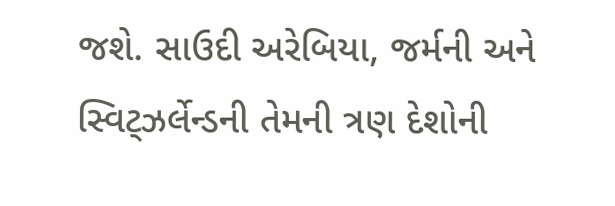જશે. સાઉદી અરેબિયા, જર્મની અને સ્વિટ્ઝર્લેન્ડની તેમની ત્રણ દેશોની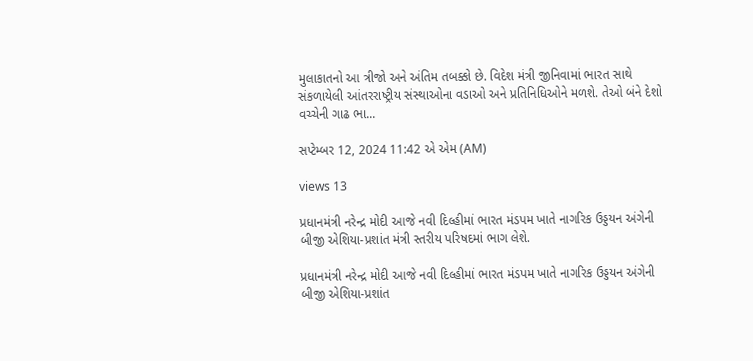મુલાકાતનો આ ત્રીજો અને અંતિમ તબક્કો છે. વિદેશ મંત્રી જીનિવામાં ભારત સાથે સંકળાયેલી આંતરરાષ્ટ્રીય સંસ્થાઓના વડાઓ અને પ્રતિનિધિઓને મળશે. તેઓ બંને દેશો વચ્ચેની ગાઢ ભા...

સપ્ટેમ્બર 12, 2024 11:42 એ એમ (AM)

views 13

પ્રધાનમંત્રી નરેન્દ્ર મોદી આજે નવી દિલ્હીમાં ભારત મંડપમ ખાતે નાગરિક ઉડ્ડયન અંગેની બીજી એશિયા-પ્રશાંત મંત્રી સ્તરીય પરિષદમાં ભાગ લેશે.

પ્રધાનમંત્રી નરેન્દ્ર મોદી આજે નવી દિલ્હીમાં ભારત મંડપમ ખાતે નાગરિક ઉડ્ડયન અંગેની બીજી એશિયા-પ્રશાંત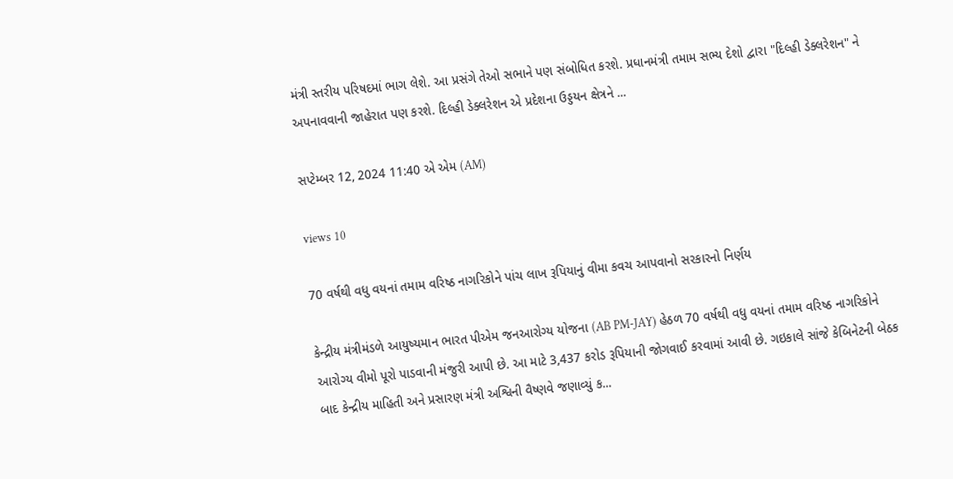મંત્રી સ્તરીય પરિષદમાં ભાગ લેશે. આ પ્રસંગે તેઓ સભાને પણ સંબોધિત કરશે. પ્રધાનમંત્રી તમામ સભ્ય દેશો દ્વારા "દિલ્હી ડેક્લરેશન" ને અપનાવવાની જાહેરાત પણ કરશે. દિલ્હી ડેક્લરેશન એ પ્રદેશના ઉડ્ડયન ક્ષેત્રને ...

સપ્ટેમ્બર 12, 2024 11:40 એ એમ (AM)

views 10

70 વર્ષથી વધુ વયનાં તમામ વરિષ્ઠ નાગરિકોને પાંચ લાખ રૂપિયાનું વીમા કવચ આપવાનો સરકારનો નિર્ણય

કેન્દ્રીય મંત્રીમંડળે આયુષ્યમાન ભારત પીએમ જનઆરોગ્ય યોજના (AB PM-JAY) હેઠળ 70 વર્ષથી વધુ વયનાં તમામ વરિષ્ઠ નાગરિકોને આરોગ્ય વીમો પૂરો પાડવાની મંજુરી આપી છે. આ માટે 3,437 કરોડ રૂપિયાની જોગવાઈ કરવામાં આવી છે. ગઇકાલે સાંજે કેબિનેટની બેઠક બાદ કેન્દ્રીય માહિતી અને પ્રસારણ મંત્રી અશ્વિની વૈષ્ણવે જણાવ્યું ક...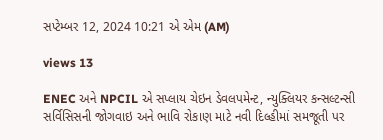સપ્ટેમ્બર 12, 2024 10:21 એ એમ (AM)

views 13

ENEC અને NPCIL એ સપ્લાય ચેઇન ડેવલપમેન્ટ, ન્યુક્લિયર કન્સલ્ટન્સી સર્વિસિસની જોગવાઇ અને ભાવિ રોકાણ માટે નવી દિલ્હીમાં સમજૂતી પર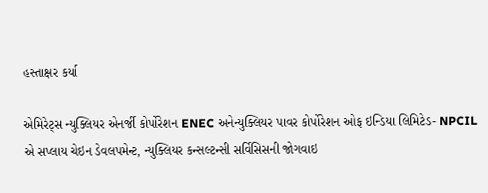હસ્તાક્ષર કર્યા

એમિરેટ્સ ન્યુક્લિયર એનર્જી કોર્પોરેશન ENEC અનેન્યુક્લિયર પાવર કોર્પોરેશન ઓફ ઇન્ડિયા લિમિટેડ- NPCIL એ સપ્લાય ચેઇન ડેવલપમેન્ટ, ન્યુક્લિયર કન્સલ્ટન્સી સર્વિસિસની જોગવાઇ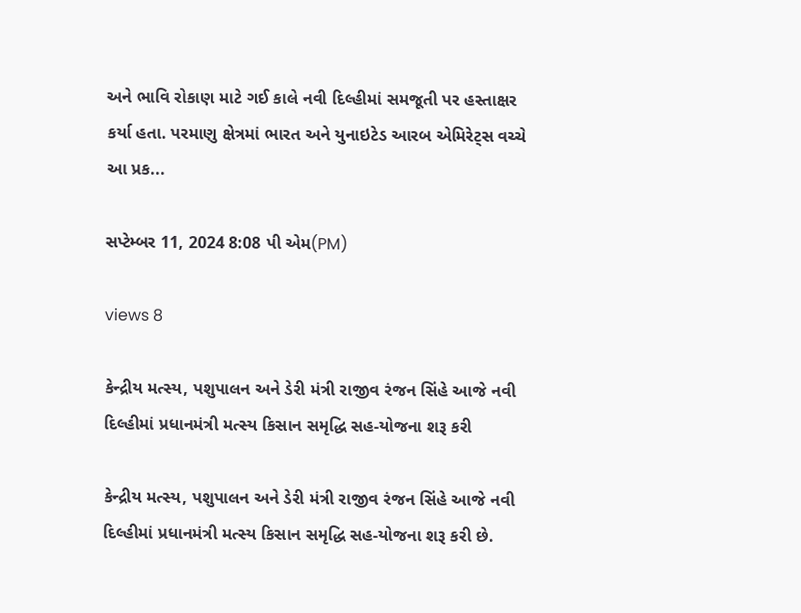અને ભાવિ રોકાણ માટે ગઈ કાલે નવી દિલ્હીમાં સમજૂતી પર હસ્તાક્ષર કર્યા હતા. પરમાણુ ક્ષેત્રમાં ભારત અને યુનાઇટેડ આરબ એમિરેટ્સ વચ્ચે આ પ્રક...

સપ્ટેમ્બર 11, 2024 8:08 પી એમ(PM)

views 8

કેન્દ્રીય મત્સ્ય, પશુપાલન અને ડેરી મંત્રી રાજીવ રંજન સિંહે આજે નવી દિલ્હીમાં પ્રધાનમંત્રી મત્સ્ય કિસાન સમૃદ્ધિ સહ-યોજના શરૂ કરી

કેન્દ્રીય મત્સ્ય, પશુપાલન અને ડેરી મંત્રી રાજીવ રંજન સિંહે આજે નવી દિલ્હીમાં પ્રધાનમંત્રી મત્સ્ય કિસાન સમૃદ્ધિ સહ-યોજના શરૂ કરી છે.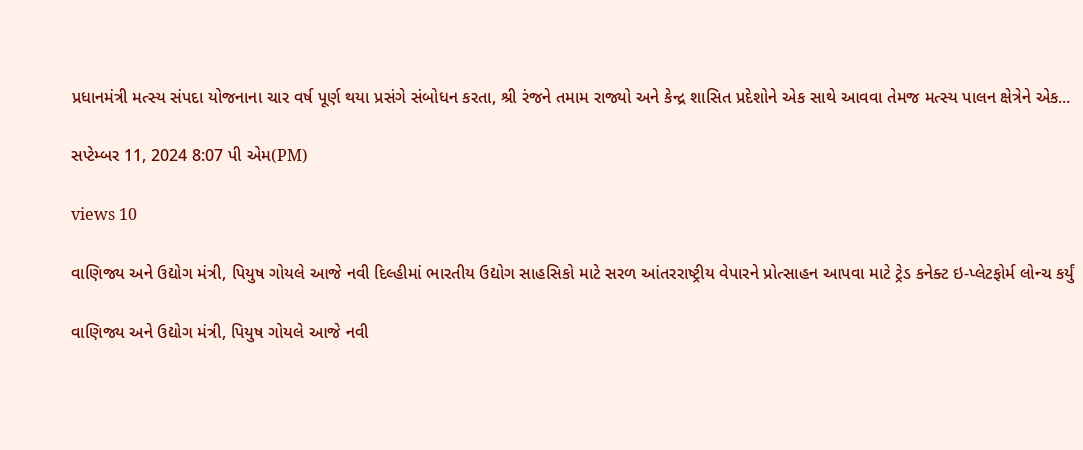પ્રધાનમંત્રી મત્સ્ય સંપદા યોજનાના ચાર વર્ષ પૂર્ણ થયા પ્રસંગે સંબોધન કરતા, શ્રી રંજને તમામ રાજ્યો અને કેન્દ્ર શાસિત પ્રદેશોને એક સાથે આવવા તેમજ મત્સ્ય પાલન ક્ષેત્રેને એક...

સપ્ટેમ્બર 11, 2024 8:07 પી એમ(PM)

views 10

વાણિજ્ય અને ઉદ્યોગ મંત્રી, પિયુષ ગોયલે આજે નવી દિલ્હીમાં ભારતીય ઉદ્યોગ સાહસિકો માટે સરળ આંતરરાષ્ટ્રીય વેપારને પ્રોત્સાહન આપવા માટે ટ્રેડ કનેક્ટ ઇ-પ્લેટફોર્મ લોન્ચ કર્યું

વાણિજ્ય અને ઉદ્યોગ મંત્રી, પિયુષ ગોયલે આજે નવી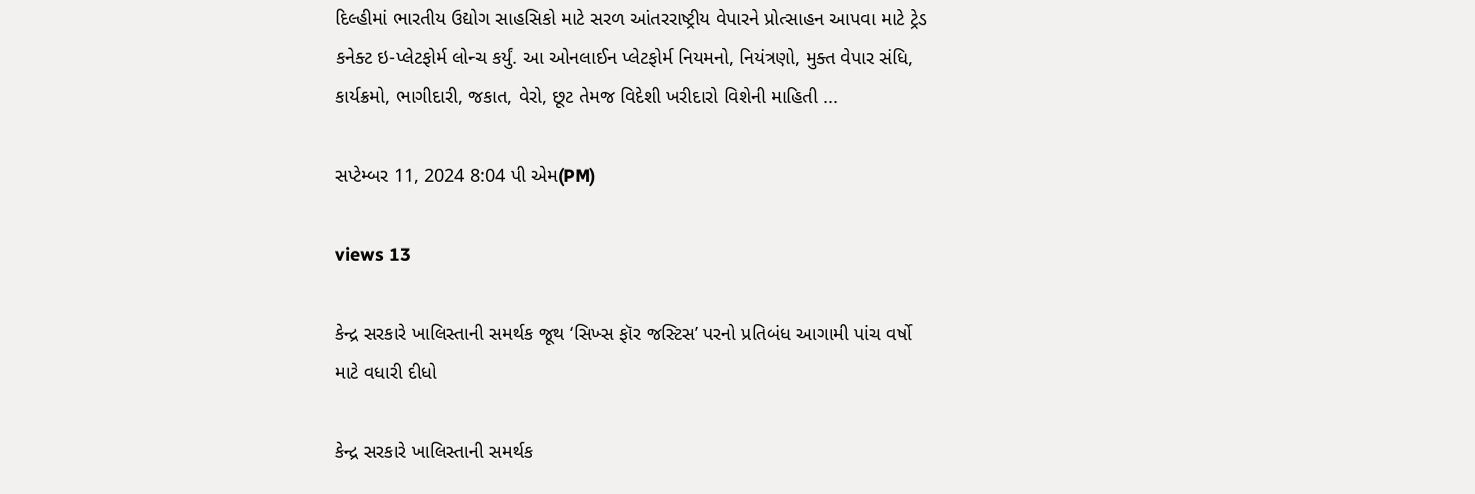દિલ્હીમાં ભારતીય ઉદ્યોગ સાહસિકો માટે સરળ આંતરરાષ્ટ્રીય વેપારને પ્રોત્સાહન આપવા માટે ટ્રેડ કનેક્ટ ઇ-પ્લેટફોર્મ લોન્ચ કર્યું. આ ઓનલાઈન પ્લેટફોર્મ નિયમનો, નિયંત્રણો, મુક્ત વેપાર સંધિ, કાર્યક્રમો, ભાગીદારી, જકાત, વેરો, છૂટ તેમજ વિદેશી ખરીદારો વિશેની માહિતી ...

સપ્ટેમ્બર 11, 2024 8:04 પી એમ(PM)

views 13

કેન્દ્ર સરકારે ખાલિસ્તાની સમર્થક જૂથ ‘સિખ્સ ફૉર જસ્ટિસ’ પરનો પ્રતિબંધ આગામી પાંચ વર્ષો માટે વધારી દીધો

કેન્દ્ર સરકારે ખાલિસ્તાની સમર્થક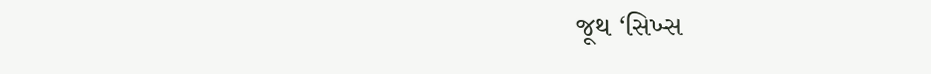જૂથ ‘સિખ્સ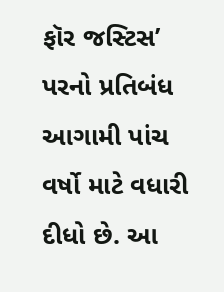ફૉર જસ્ટિસ’ પરનો પ્રતિબંધ આગામી પાંચ વર્ષો માટે વધારી દીધો છે. આ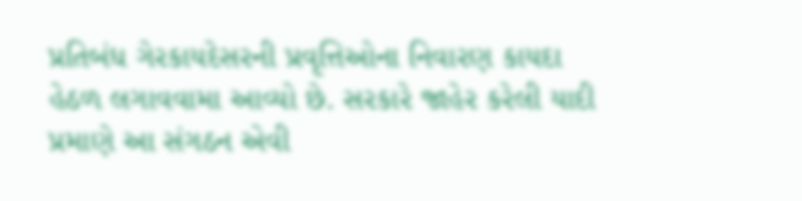પ્રતિબંધ ગેરકાયદેસરની પ્રવૃત્તિઓના નિવારણ કાયદા હેઠળ લગાવવામા આવ્યો છે. સરકારે જાહેર કરેલી યાદી પ્રમાણે આ સંગઠન એવી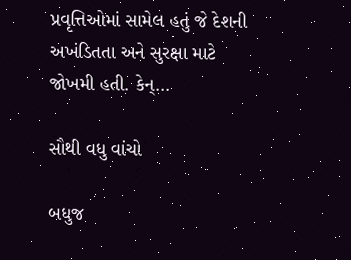પ્રવૃત્તિઓમાં સામેલ હતું જે દેશની અખંડિતતા અને સુરક્ષા માટે જોખમી હતી. કેન્...

સૌથી વધુ વાંચો

બધુજ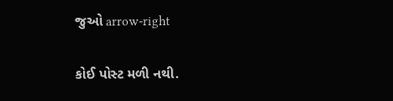જુઓ arrow-right

કોઈ પોસ્ટ મળી નથી.